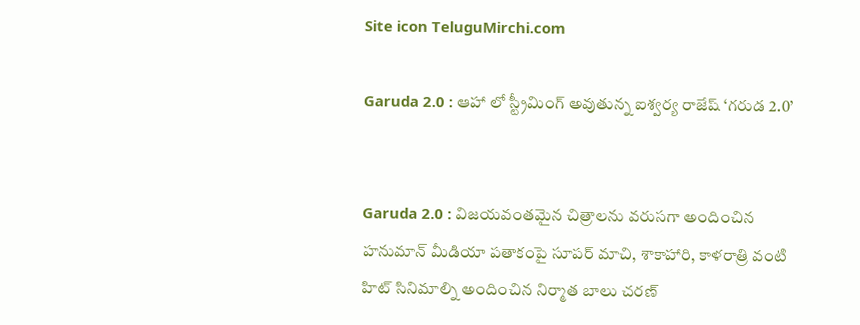Site icon TeluguMirchi.com

Garuda 2.0 : ఆహా లో స్ట్రీమింగ్ అవుతున్న ఐశ్వర్య రాజేష్ ‘గరుడ 2.0’


Garuda 2.0 : విజయవంతమైన చిత్రాలను వరుసగా అందించిన హనుమాన్ మీడియా పతాకంపై సూపర్ మాచి, శాకాహారి, కాళరాత్రి వంటి హిట్ సినిమాల్ని అందించిన నిర్మాత బాలు చరణ్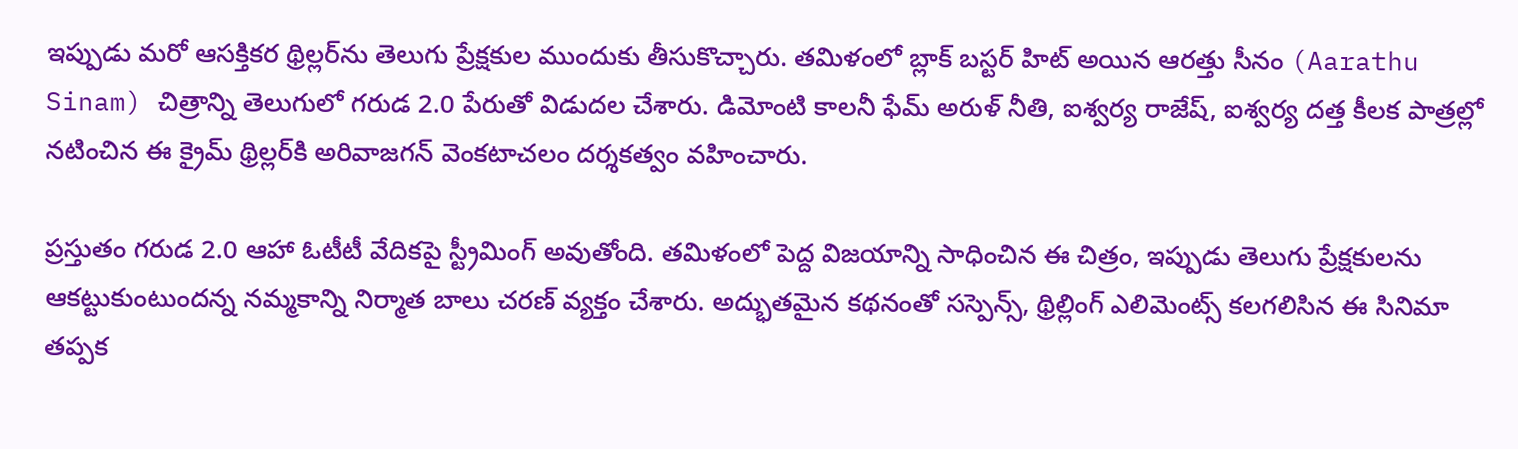ఇప్పుడు మరో ఆసక్తికర థ్రిల్లర్‌ను తెలుగు ప్రేక్షకుల ముందుకు తీసుకొచ్చారు. తమిళంలో బ్లాక్ బస్టర్ హిట్ అయిన ఆరత్తు సీనం (Aarathu Sinam) చిత్రాన్ని తెలుగులో గరుడ 2.0 పేరుతో విడుదల చేశారు. డిమోంటి కాలనీ ఫేమ్ అరుళ్ నీతి, ఐశ్వర్య రాజేష్, ఐశ్వర్య దత్త కీలక పాత్రల్లో నటించిన ఈ క్రైమ్ థ్రిల్లర్‌కి అరివాజగన్ వెంకటాచలం దర్శకత్వం వహించారు.

ప్రస్తుతం గరుడ 2.0 ఆహా ఓటీటీ వేదికపై స్ట్రీమింగ్ అవుతోంది. తమిళంలో పెద్ద విజయాన్ని సాధించిన ఈ చిత్రం, ఇప్పుడు తెలుగు ప్రేక్షకులను ఆకట్టుకుంటుందన్న నమ్మకాన్ని నిర్మాత బాలు చరణ్ వ్యక్తం చేశారు. అద్భుతమైన కథనంతో సస్పెన్స్, థ్రిల్లింగ్ ఎలిమెంట్స్ కలగలిసిన ఈ సినిమా తప్పక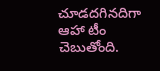చూడదగినదిగా ఆహా టీం చెబుతోంది.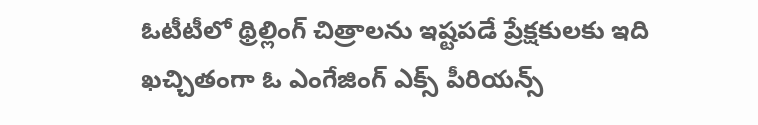ఓటీటీలో థ్రిల్లింగ్ చిత్రాలను ఇష్టపడే ప్రేక్షకులకు ఇది ఖచ్చితంగా ఓ ఎంగేజింగ్ ఎక్స్ పీరియన్స్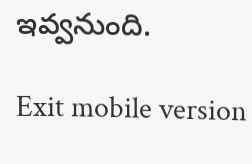ఇవ్వనుంది.

Exit mobile version